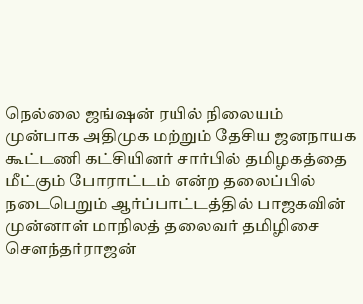நெல்லை ஜங்ஷன் ரயில் நிலையம் முன்பாக அதிமுக மற்றும் தேசிய ஜனநாயக கூட்டணி கட்சியினர் சார்பில் தமிழகத்தை மீட்கும் போராட்டம் என்ற தலைப்பில் நடைபெறும் ஆர்ப்பாட்டத்தில் பாஜகவின் முன்னாள் மாநிலத் தலைவர் தமிழிசை சௌந்தர்ராஜன்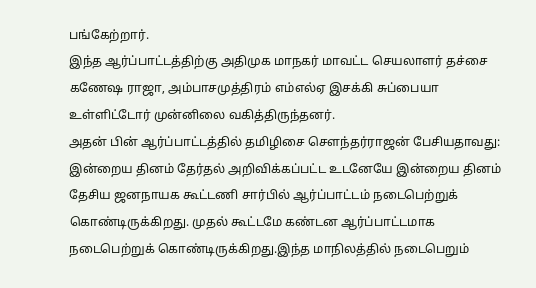பங்கேற்றார்.
இந்த ஆர்ப்பாட்டத்திற்கு அதிமுக மாநகர் மாவட்ட செயலாளர் தச்சை கணேஷ ராஜா, அம்பாசமுத்திரம் எம்எல்ஏ இசக்கி சுப்பையா உள்ளிட்டோர் முன்னிலை வகித்திருந்தனர்.
அதன் பின் ஆர்ப்பாட்டத்தில் தமிழிசை சௌந்தர்ராஜன் பேசியதாவது: இன்றைய தினம் தேர்தல் அறிவிக்கப்பட்ட உடனேயே இன்றைய தினம் தேசிய ஜனநாயக கூட்டணி சார்பில் ஆர்ப்பாட்டம் நடைபெற்றுக் கொண்டிருக்கிறது. முதல் கூட்டமே கண்டன ஆர்ப்பாட்டமாக நடைபெற்றுக் கொண்டிருக்கிறது.இந்த மாநிலத்தில் நடைபெறும்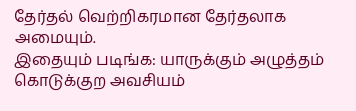தேர்தல் வெற்றிகரமான தேர்தலாக அமையும்.
இதையும் படிங்க: யாருக்கும் அழுத்தம் கொடுக்குற அவசியம்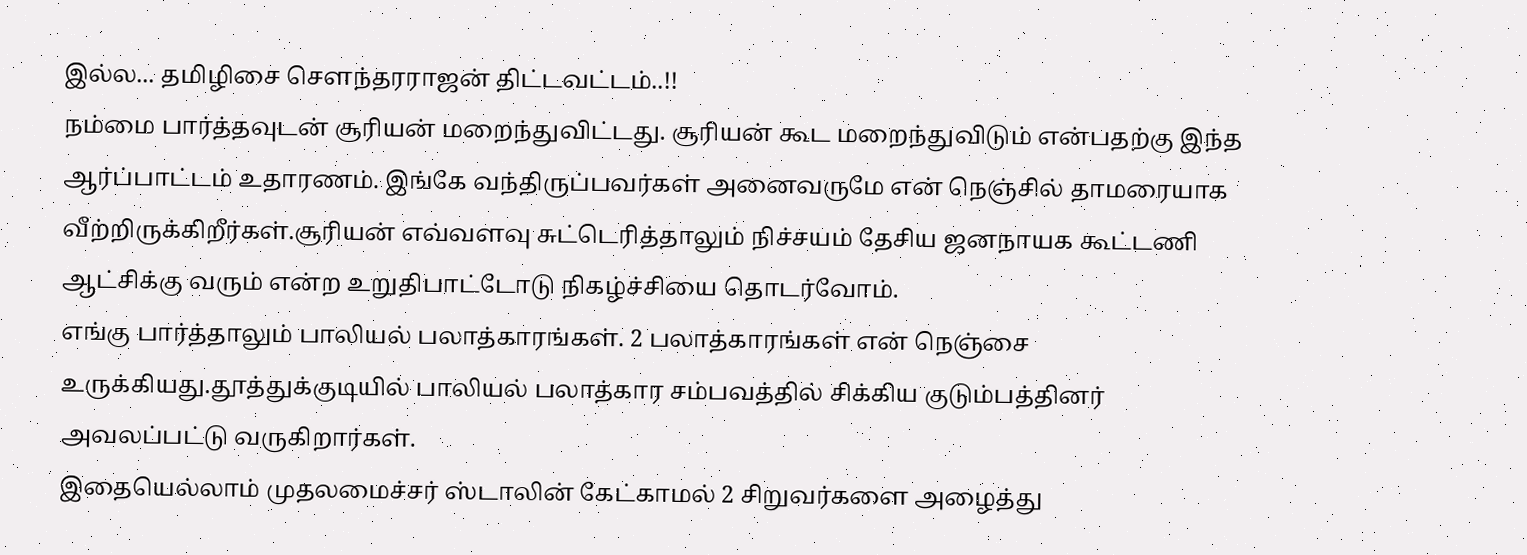இல்ல... தமிழிசை சௌந்தரராஜன் திட்டவட்டம்..!!
நம்மை பார்த்தவுடன் சூரியன் மறைந்துவிட்டது. சூரியன் கூட மறைந்துவிடும் என்பதற்கு இந்த ஆர்ப்பாட்டம் உதாரணம். இங்கே வந்திருப்பவர்கள் அனைவருமே என் நெஞ்சில் தாமரையாக வீற்றிருக்கிறீர்கள்.சூரியன் எவ்வளவு சுட்டெரித்தாலும் நிச்சயம் தேசிய ஜனநாயக கூட்டணி ஆட்சிக்கு வரும் என்ற உறுதிபாட்டோடு நிகழ்ச்சியை தொடர்வோம்.
எங்கு பார்த்தாலும் பாலியல் பலாத்காரங்கள். 2 பலாத்காரங்கள் என் நெஞ்சை உருக்கியது.தூத்துக்குடியில் பாலியல் பலாத்கார சம்பவத்தில் சிக்கிய குடும்பத்தினர் அவலப்பட்டு வருகிறார்கள்.
இதையெல்லாம் முதலமைச்சர் ஸ்டாலின் கேட்காமல் 2 சிறுவர்களை அழைத்து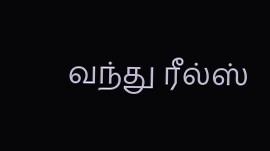வந்து ரீல்ஸ்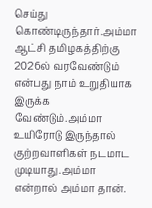செய்து கொண்டிருந்தார்.அம்மா ஆட்சி தமிழகத்திற்கு 2026ல் வரவேண்டும் என்பது நாம் உறுதியாக இருக்க வேண்டும்.அம்மா உயிரோடு இருந்தால் குற்றவாளிகள் நடமாட முடியாது.அம்மா என்றால் அம்மா தான்.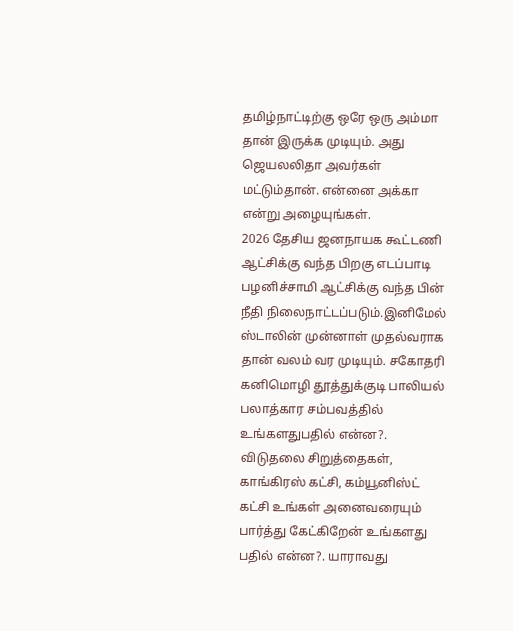தமிழ்நாட்டிற்கு ஒரே ஒரு அம்மா தான் இருக்க முடியும். அது ஜெயலலிதா அவர்கள் மட்டும்தான். என்னை அக்கா என்று அழையுங்கள்.
2026 தேசிய ஜனநாயக கூட்டணி ஆட்சிக்கு வந்த பிறகு எடப்பாடி பழனிச்சாமி ஆட்சிக்கு வந்த பின் நீதி நிலைநாட்டப்படும்.இனிமேல் ஸ்டாலின் முன்னாள் முதல்வராக தான் வலம் வர முடியும். சகோதரி கனிமொழி தூத்துக்குடி பாலியல் பலாத்கார சம்பவத்தில் உங்களதுபதில் என்ன?. விடுதலை சிறுத்தைகள், காங்கிரஸ் கட்சி, கம்யூனிஸ்ட் கட்சி உங்கள் அனைவரையும் பார்த்து கேட்கிறேன் உங்களது பதில் என்ன?. யாராவது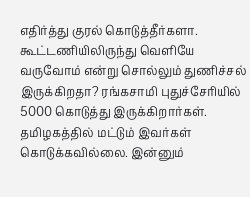எதிர்த்து குரல் கொடுத்தீர்களா. கூட்டணியிலிருந்து வெளியே வருவோம் என்று சொல்லும் துணிச்சல் இருக்கிறதா? ரங்கசாமி புதுச்சேரியில் 5000 கொடுத்து இருக்கிறார்கள். தமிழகத்தில் மட்டும் இவர்கள் கொடுக்கவில்லை. இன்னும்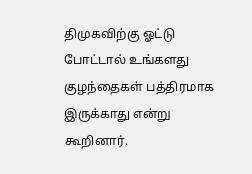திமுகவிற்கு ஓட்டு போட்டால் உங்களது குழந்தைகள் பத்திரமாக இருக்காது என்று கூறினார்.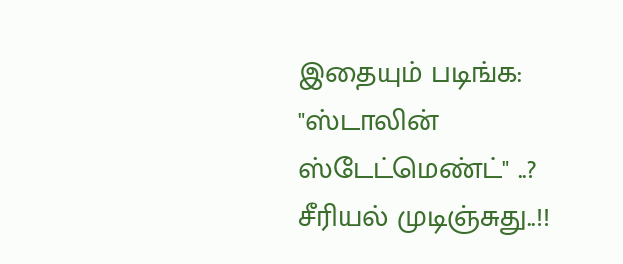இதையும் படிங்க: "ஸ்டாலின் ஸ்டேட்மெண்ட்" ..? சீரியல் முடிஞ்சுது..!!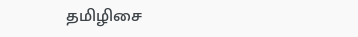தமிழிசை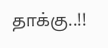தாக்கு..!!